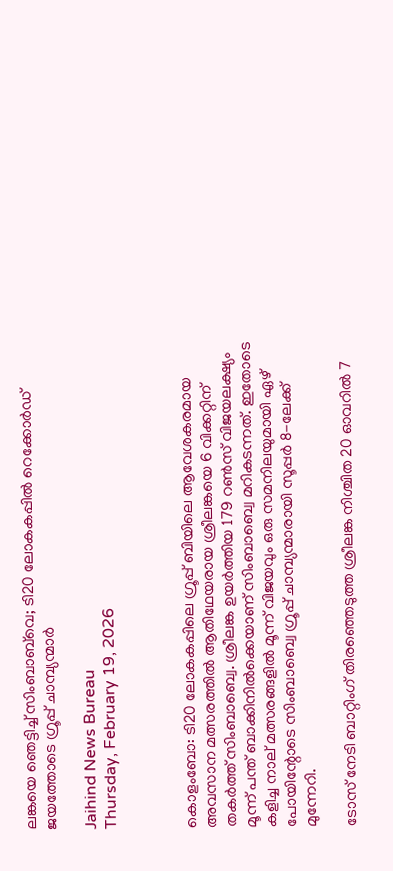ലങ്കയെ ഞെട്ടിച്ച് സിംബാബ്‌വെ; ടി20 ലോകകപ്പില്‍ റെക്കോര്‍ഡ് ജയത്തോടെ ഗ്രൂപ്പ് ചാമ്പ്യന്മാര്‍

Jaihind News Bureau
Thursday, February 19, 2026



കൊളംബോ: ടി20 ലോകകപ്പിലെ ഗ്രൂപ്പ് ബിയിലെ ആവേശകരമായ അവസാന മത്സരത്തില്‍ ആതിഥേയരായ ശ്രീലങ്കയെ 6 വിക്കറ്റിന് തകര്‍ത്ത് സിംബാബ്വെ. ശ്രീലങ്ക ഉയര്‍ത്തിയ 179 റണ്‍സ് വിജയലക്ഷ്യം മൂന്ന് പന്ത് ബാക്കിനില്‍ക്കെയാണ് സിംബാബ്വെ മറികടന്നത്. ഇതോടെ കളിച്ച നാല് മത്സരങ്ങളില്‍ മൂന്ന് വിജയവും ഒരു സമനിലയുമായി ഏഴ് പോയിന്റോടെ സിംബാബ്വെ ഗ്രൂപ്പ് ചാമ്പ്യന്മാരായി സൂപ്പര്‍ 8-ലേക്ക് മുന്നേറി.

ടോസ് നേടി ബാറ്റിംഗ് തിരഞ്ഞെടുത്ത ശ്രീലങ്ക നിശ്ചിത 20 ഓവറില്‍ 7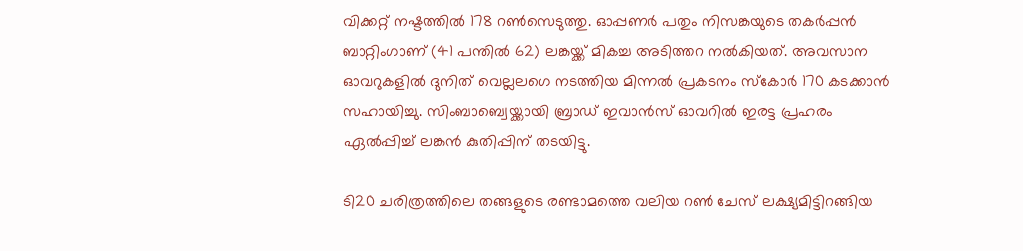വിക്കറ്റ് നഷ്ടത്തില്‍ 178 റണ്‍സെടുത്തു. ഓപ്പണര്‍ പതും നിസങ്കയുടെ തകര്‍പ്പന്‍ ബാറ്റിംഗാണ് (41 പന്തില്‍ 62) ലങ്കയ്ക്ക് മികച്ച അടിത്തറ നല്‍കിയത്. അവസാന ഓവറുകളില്‍ ദുനിത് വെല്ലലഗെ നടത്തിയ മിന്നല്‍ പ്രകടനം സ്‌കോര്‍ 170 കടക്കാന്‍ സഹായിച്ചു. സിംബാബ്വെയ്ക്കായി ബ്രാഡ് ഇവാന്‍സ് ഓവറില്‍ ഇരട്ട പ്രഹരം ഏല്‍പ്പിച്ച് ലങ്കന്‍ കുതിപ്പിന് തടയിട്ടു.

ടി20 ചരിത്രത്തിലെ തങ്ങളുടെ രണ്ടാമത്തെ വലിയ റണ്‍ ചേസ് ലക്ഷ്യമിട്ടിറങ്ങിയ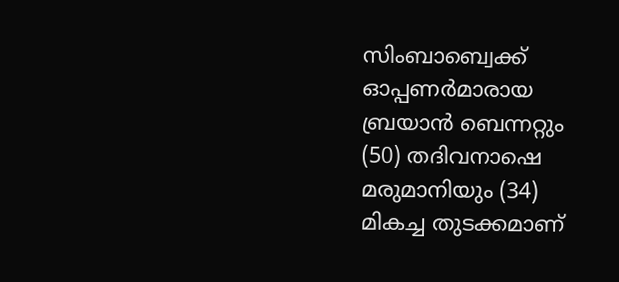സിംബാബ്വെക്ക് ഓപ്പണര്‍മാരായ ബ്രയാന്‍ ബെന്നറ്റും (50) തദിവനാഷെ മരുമാനിയും (34) മികച്ച തുടക്കമാണ്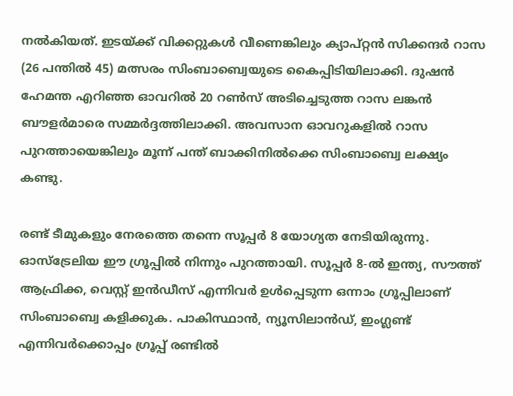നല്‍കിയത്. ഇടയ്ക്ക് വിക്കറ്റുകള്‍ വീണെങ്കിലും ക്യാപ്റ്റന്‍ സിക്കന്ദര്‍ റാസ (26 പന്തില്‍ 45) മത്സരം സിംബാബ്വെയുടെ കൈപ്പിടിയിലാക്കി. ദുഷന്‍ ഹേമന്ത എറിഞ്ഞ ഓവറില്‍ 20 റണ്‍സ് അടിച്ചെടുത്ത റാസ ലങ്കന്‍ ബൗളര്‍മാരെ സമ്മര്‍ദ്ദത്തിലാക്കി. അവസാന ഓവറുകളില്‍ റാസ പുറത്തായെങ്കിലും മൂന്ന് പന്ത് ബാക്കിനില്‍ക്കെ സിംബാബ്വെ ലക്ഷ്യം കണ്ടു.

രണ്ട് ടീമുകളും നേരത്തെ തന്നെ സൂപ്പര്‍ 8 യോഗ്യത നേടിയിരുന്നു. ഓസ്ട്രേലിയ ഈ ഗ്രൂപ്പില്‍ നിന്നും പുറത്തായി. സൂപ്പര്‍ 8-ല്‍ ഇന്ത്യ, സൗത്ത് ആഫ്രിക്ക, വെസ്റ്റ് ഇന്‍ഡീസ് എന്നിവര്‍ ഉള്‍പ്പെടുന്ന ഒന്നാം ഗ്രൂപ്പിലാണ് സിംബാബ്വെ കളിക്കുക. പാകിസ്ഥാന്‍, ന്യൂസിലാന്‍ഡ്, ഇംഗ്ലണ്ട് എന്നിവര്‍ക്കൊപ്പം ഗ്രൂപ്പ് രണ്ടില്‍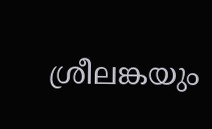ശ്രീലങ്കയും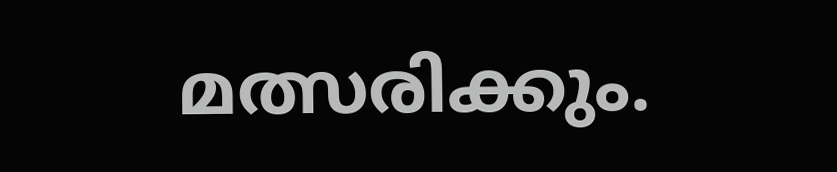മത്സരിക്കും.